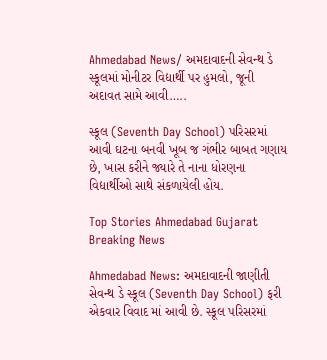Ahmedabad News/ અમદાવાદની સેવન્થ ડે સ્કૂલમાં મોનીટર વિદ્યાર્થી પર હુમલો, જૂની અદાવત સામે આવી…..

સ્કૂલ (Seventh Day School) પરિસરમાં આવી ઘટના બનવી ખૂબ જ ગંભીર બાબત ગણાય છે, ખાસ કરીને જ્યારે તે નાના ધોરણના વિદ્યાર્થીઓ સાથે સંકળાયેલી હોય.

Top Stories Ahmedabad Gujarat Breaking News

Ahmedabad News: અમદાવાદની જાણીતી સેવન્થ ડે સ્કૂલ (Seventh Day School) ફરી એકવાર વિવાદ માં આવી છે. સ્કૂલ પરિસરમાં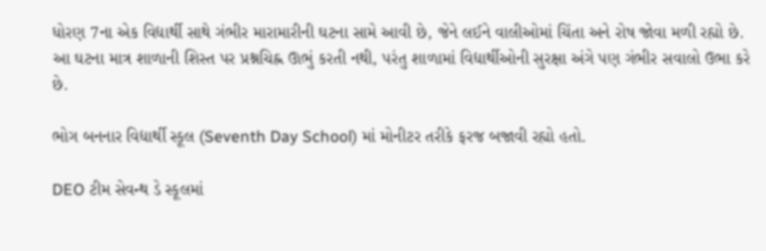ધોરણ 7ના એક વિદ્યાર્થી સાથે ગંભીર મારામારીની ઘટના સામે આવી છે, જેને લઈને વાલીઓમાં ચિંતા અને રોષ જોવા મળી રહ્યો છે. આ ઘટના માત્ર શાળાની શિસ્ત પર પ્રશ્નચિહ્ન ઊભું કરતી નથી, પરંતુ શાળામાં વિદ્યાર્થીઓની સુરક્ષા અંગે પણ ગંભીર સવાલો ઉભા કરે છે.

ભોગ બનનાર વિદ્યાર્થી સ્કૂલ (Seventh Day School) માં મોનીટર તરીકે ફરજ બજાવી રહ્યો હતો.

DEO ટીમ સેવન્થ ડે સ્કૂલમાં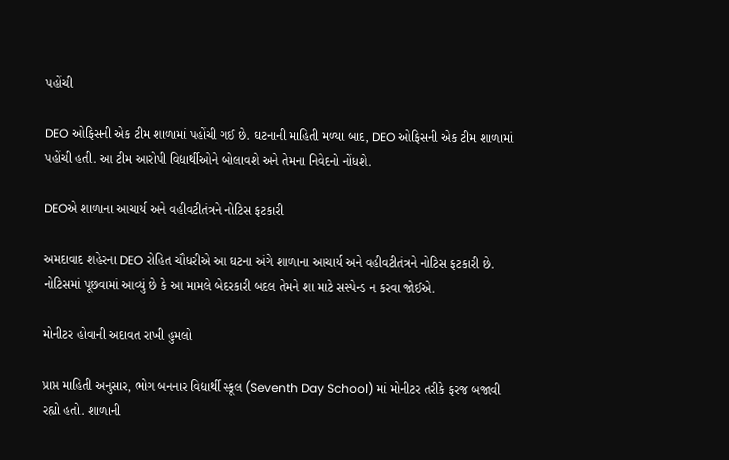પહોંચી

DEO ઓફિસની એક ટીમ શાળામાં પહોંચી ગઈ છે. ઘટનાની માહિતી મળ્યા બાદ, DEO ઓફિસની એક ટીમ શાળામાં પહોંચી હતી. આ ટીમ આરોપી વિદ્યાર્થીઓને બોલાવશે અને તેમના નિવેદનો નોંધશે.

DEOએ શાળાના આચાર્ય અને વહીવટીતંત્રને નોટિસ ફટકારી

અમદાવાદ શહેરના DEO રોહિત ચૌધરીએ આ ઘટના અંગે શાળાના આચાર્ય અને વહીવટીતંત્રને નોટિસ ફટકારી છે. નોટિસમાં પૂછવામાં આવ્યું છે કે આ મામલે બેદરકારી બદલ તેમને શા માટે સસ્પેન્ડ ન કરવા જોઈએ.

મોનીટર હોવાની અદાવત રાખી હુમલો

પ્રાપ્ત માહિતી અનુસાર, ભોગ બનનાર વિદ્યાર્થી સ્કૂલ (Seventh Day School) માં મોનીટર તરીકે ફરજ બજાવી રહ્યો હતો. શાળાની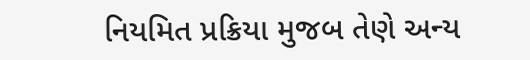નિયમિત પ્રક્રિયા મુજબ તેણે અન્ય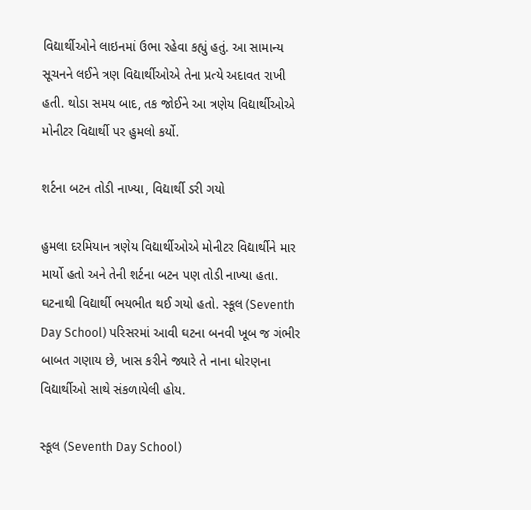વિદ્યાર્થીઓને લાઇનમાં ઉભા રહેવા કહ્યું હતું. આ સામાન્ય સૂચનને લઈને ત્રણ વિદ્યાર્થીઓએ તેના પ્રત્યે અદાવત રાખી હતી. થોડા સમય બાદ, તક જોઈને આ ત્રણેય વિદ્યાર્થીઓએ મોનીટર વિદ્યાર્થી પર હુમલો કર્યો.

શર્ટના બટન તોડી નાખ્યા, વિદ્યાર્થી ડરી ગયો

હુમલા દરમિયાન ત્રણેય વિદ્યાર્થીઓએ મોનીટર વિદ્યાર્થીને માર માર્યો હતો અને તેની શર્ટના બટન પણ તોડી નાખ્યા હતા. ઘટનાથી વિદ્યાર્થી ભયભીત થઈ ગયો હતો. સ્કૂલ (Seventh Day School) પરિસરમાં આવી ઘટના બનવી ખૂબ જ ગંભીર બાબત ગણાય છે, ખાસ કરીને જ્યારે તે નાના ધોરણના વિદ્યાર્થીઓ સાથે સંકળાયેલી હોય.

સ્કૂલ (Seventh Day School)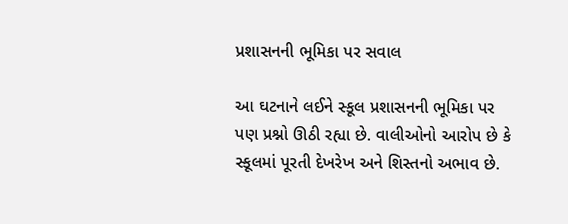પ્રશાસનની ભૂમિકા પર સવાલ

આ ઘટનાને લઈને સ્કૂલ પ્રશાસનની ભૂમિકા પર પણ પ્રશ્નો ઊઠી રહ્યા છે. વાલીઓનો આરોપ છે કે સ્કૂલમાં પૂરતી દેખરેખ અને શિસ્તનો અભાવ છે.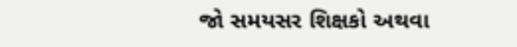જો સમયસર શિક્ષકો અથવા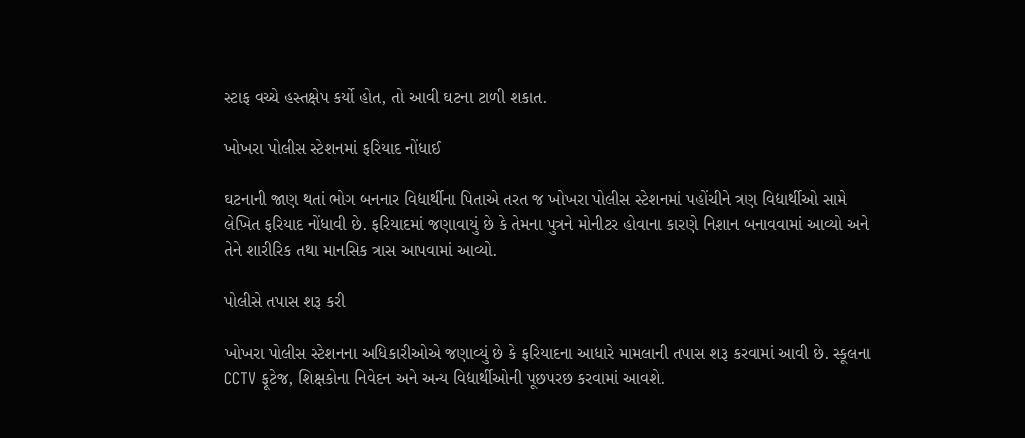સ્ટાફ વચ્ચે હસ્તક્ષેપ કર્યો હોત, તો આવી ઘટના ટાળી શકાત.

ખોખરા પોલીસ સ્ટેશનમાં ફરિયાદ નોંધાઈ

ઘટનાની જાણ થતાં ભોગ બનનાર વિદ્યાર્થીના પિતાએ તરત જ ખોખરા પોલીસ સ્ટેશનમાં પહોંચીને ત્રણ વિદ્યાર્થીઓ સામે લેખિત ફરિયાદ નોંધાવી છે. ફરિયાદમાં જણાવાયું છે કે તેમના પુત્રને મોનીટર હોવાના કારણે નિશાન બનાવવામાં આવ્યો અને તેને શારીરિક તથા માનસિક ત્રાસ આપવામાં આવ્યો.

પોલીસે તપાસ શરૂ કરી

ખોખરા પોલીસ સ્ટેશનના અધિકારીઓએ જણાવ્યું છે કે ફરિયાદના આધારે મામલાની તપાસ શરૂ કરવામાં આવી છે. સ્કૂલના CCTV ફૂટેજ, શિક્ષકોના નિવેદન અને અન્ય વિદ્યાર્થીઓની પૂછપરછ કરવામાં આવશે.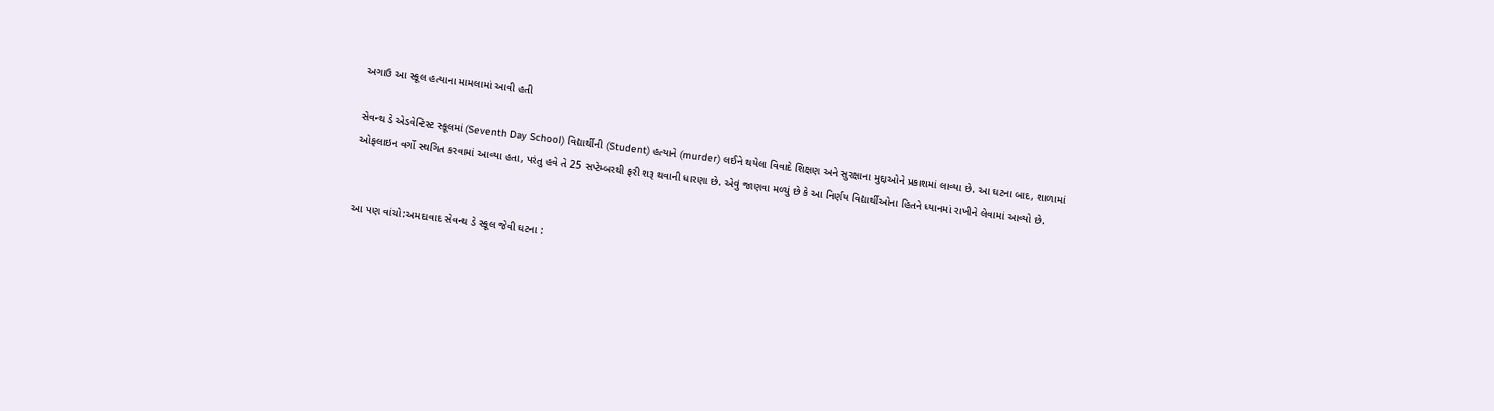અગાઉ આ સ્કૂલ હત્યાના મામલામાં આવી હતી

સેવન્થ ડે એડવેન્ટિસ્ટ સ્કૂલમાં (Seventh Day School) વિદ્યાર્થીની (Student) હત્યાને (murder) લઈને થયેલા વિવાદે શિક્ષણ અને સુરક્ષાના મુદ્દાઓને પ્રકાશમાં લાવ્યા છે. આ ઘટના બાદ, શાળામાં ઓફલાઇન વર્ગો સ્થગિત કરવામાં આવ્યા હતા, પરંતુ હવે તે 25 સપ્ટેમ્બરથી ફરી શરૂ થવાની ધારણા છે. એવું જાણવા મળ્યું છે કે આ નિર્ણય વિદ્યાર્થીઓના હિતને ધ્યાનમાં રાખીને લેવામાં આવ્યો છે.


આ પણ વાંચો:અમદાવાદ સેવન્થ ડે સ્કૂલ જેવી ઘટના :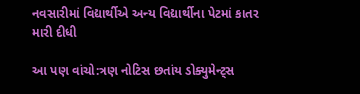નવસારીમાં વિદ્યાર્થીએ અન્ય વિદ્યાર્થીના પેટમાં કાતર મારી દીધી

આ પણ વાંચો:ત્રણ નોટિસ છતાંય ડોક્યુમેન્ટ્સ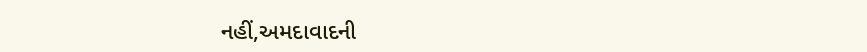નહીં,અમદાવાદની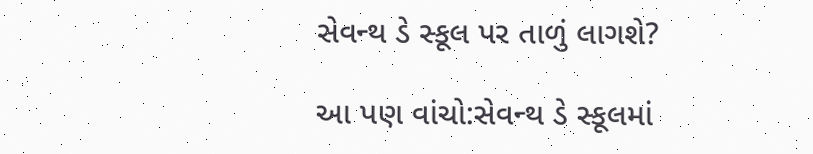સેવન્થ ડે સ્કૂલ પર તાળું લાગશે?

આ પણ વાંચો:સેવન્થ ડે સ્કૂલમાં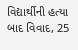વિદ્યાર્થીની હત્યા બાદ વિવાદ, 25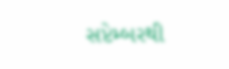સપ્ટેમ્બરથી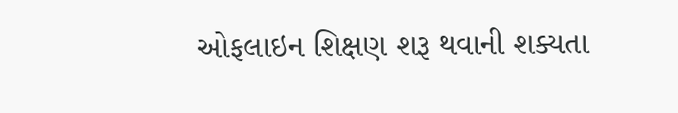ઓફલાઇન શિક્ષણ શરૂ થવાની શક્યતા